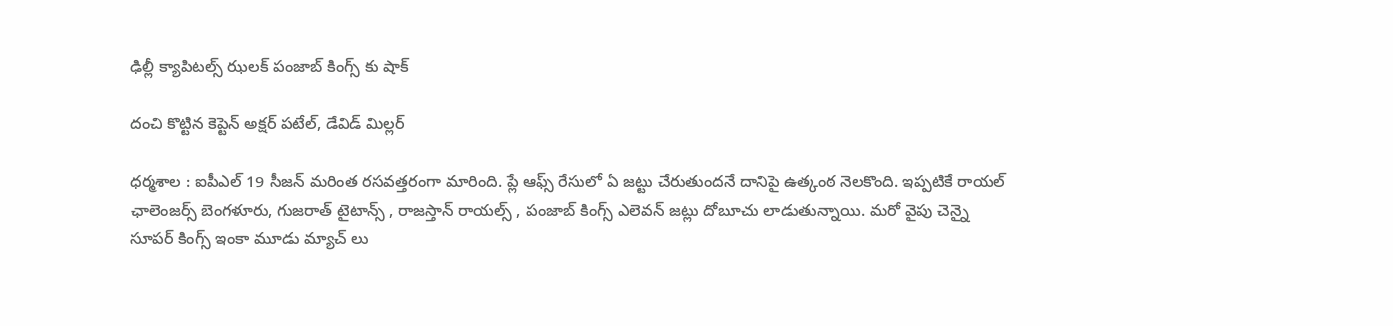ఢిల్లీ క్యాపిట‌ల్స్ ఝ‌ల‌క్ పంజాబ్ కింగ్స్ కు షాక్

దంచి కొట్టిన కెప్టెన్ అక్ష‌ర్ ప‌టేల్, డేవిడ్ మిల్ల‌ర్

ధ‌ర్మ‌శాల : ఐపీఎల్ 19 సీజ‌న్ మ‌రింత ర‌స‌వ‌త్త‌రంగా మారింది. ప్లే ఆఫ్స్ రేసులో ఏ జ‌ట్టు చేరుతుంద‌నే దానిపై ఉత్కంఠ నెల‌కొంది. ఇప్ప‌టికే రాయ‌ల్ ఛాలెంజ‌ర్స్ బెంగ‌ళూరు, గుజ‌రాత్ టైటాన్స్ , రాజ‌స్తాన్ రాయ‌ల్స్ , పంజాబ్ కింగ్స్ ఎలెవ‌న్ జ‌ట్లు దోబూచు లాడుతున్నాయి. మ‌రో వైపు చెన్నై సూప‌ర్ కింగ్స్ ఇంకా మూడు మ్యాచ్ లు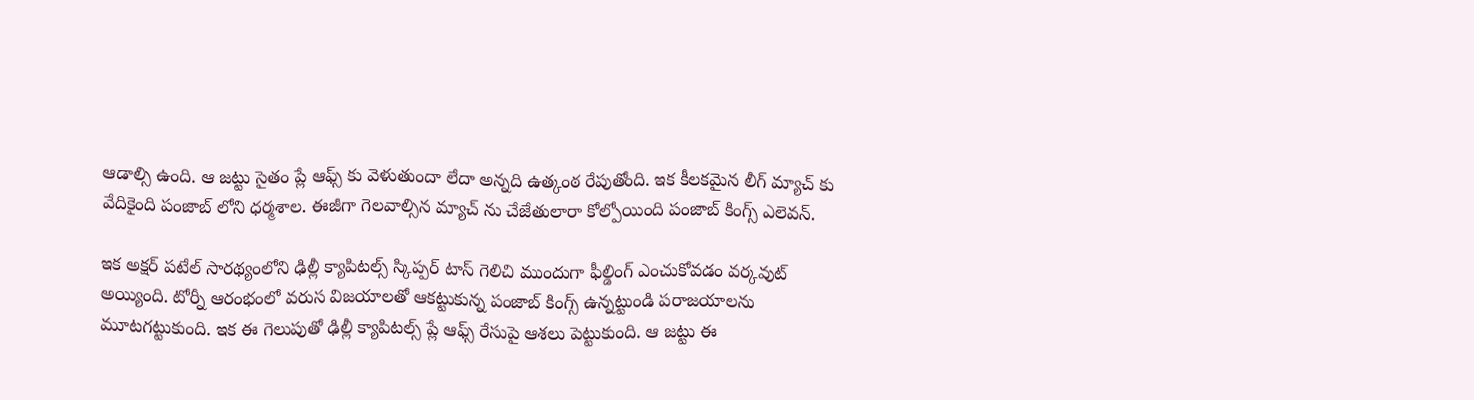ఆడాల్సి ఉంది. ఆ జ‌ట్టు సైతం ప్లే ఆఫ్స్ కు వెళుతుందా లేదా అన్న‌ది ఉత్కంఠ రేపుతోంది. ఇక కీల‌క‌మైన లీగ్ మ్యాచ్ కు వేదికైంది పంజాబ్ లోని ధ‌ర్మ‌శాల‌. ఈజీగా గెల‌వాల్సిన మ్యాచ్ ను చేజేతులారా కోల్పోయింది పంజాబ్ కింగ్స్ ఎలెవ‌న్.

ఇక అక్ష‌ర్ ప‌టేల్ సార‌థ్యంలోని ఢిల్లీ క్యాపిట‌ల్స్ స్కిప్ప‌ర్ టాస్ గెలిచి ముందుగా ఫీల్డింగ్ ఎంచుకోవ‌డం వ‌ర్క‌వుట్ అయ్యింది. టోర్నీ ఆరంభంలో వ‌రుస విజ‌యాల‌తో ఆక‌ట్టుకున్న పంజాబ్ కింగ్స్ ఉన్న‌ట్టుండి ప‌రాజయాల‌ను మూట‌గ‌ట్టుకుంది. ఇక ఈ గెలుపుతో ఢిల్లీ క్యాపిట‌ల్స్ ప్లే ఆఫ్స్ రేసుపై ఆశ‌లు పెట్టుకుంది. ఆ జ‌ట్టు ఈ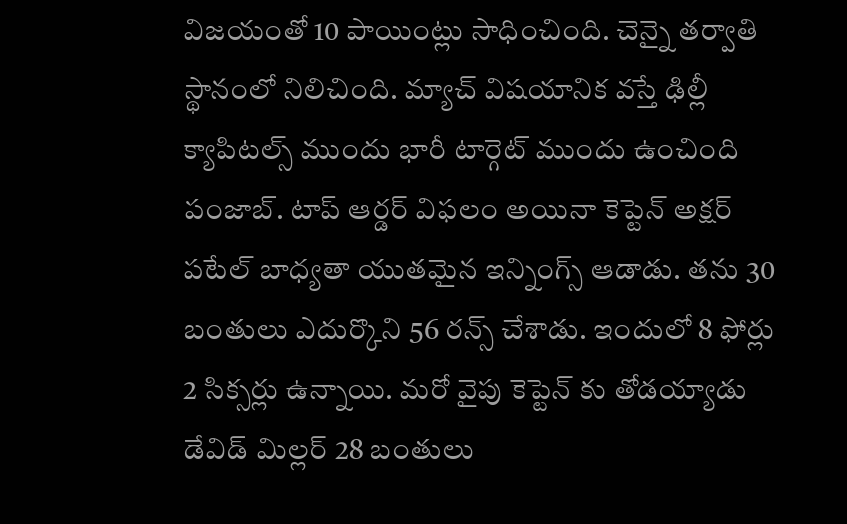విజ‌యంతో 10 పాయింట్లు సాధించింది. చెన్నై త‌ర్వాతి స్థానంలో నిలిచింది. మ్యాచ్ విష‌యానిక వ‌స్తే ఢిల్లీ క్యాపిట‌ల్స్ ముందు భారీ టార్గెట్ ముందు ఉంచింది పంజాబ్. టాప్ ఆర్డ‌ర్ విఫ‌లం అయినా కెప్టెన్ అక్ష‌ర్ ప‌టేల్ బాధ్య‌తా యుత‌మైన ఇన్నింగ్స్ ఆడాడు. త‌ను 30 బంతులు ఎదుర్కొని 56 ర‌న్స్ చేశాడు. ఇందులో 8 ఫోర్లు 2 సిక్స‌ర్లు ఉన్నాయి. మ‌రో వైపు కెప్టెన్ కు తోడయ్యాడు డేవిడ్ మిల్ల‌ర్ 28 బంతులు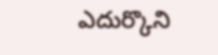ఎదుర్కొని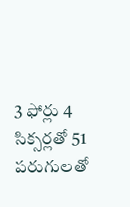3 ఫోర్లు 4 సిక్స‌ర్ల‌తో 51 ప‌రుగుల‌తో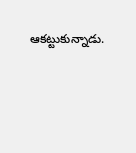ఆక‌ట్టుకున్నాడు.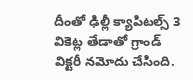దీంతో ఢిల్లీ క్యాపిట‌ల్స్ 3 వికెట్ల తేడాతో గ్రాండ్ విక్ట‌రీ న‌మోదు చేసింది.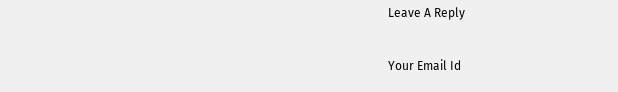Leave A Reply

Your Email Id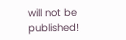will not be published!